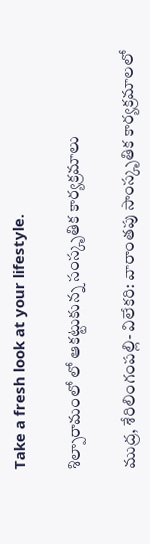Take a fresh look at your lifestyle.

శిల్పారామంలో లో ఆకట్టుకున్న సంస్కృతిక కార్యక్రమాలు

ముద్ర, శేరిలింగంపల్లి- విలేకరి: వారాంతపు సాంస్కృతిక కార్యక్రమాలలో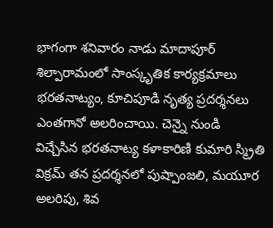భాగంగా శనివారం నాడు మాదాపూర్ శిల్పారామంలో సాంస్కృతిక కార్యక్రమాలు భరతనాట్యం, కూచిపూడి నృత్య ప్రదర్శనలు ఎంతగానో అలరించాయి. చెన్నై నుండి విచ్చేసిన భరతనాట్య కళాకారిణి కుమారి స్మ్రితి విక్రమ్ తన ప్రదర్శనలో పుష్పాంజలి, మయూర అలరిపు, శివ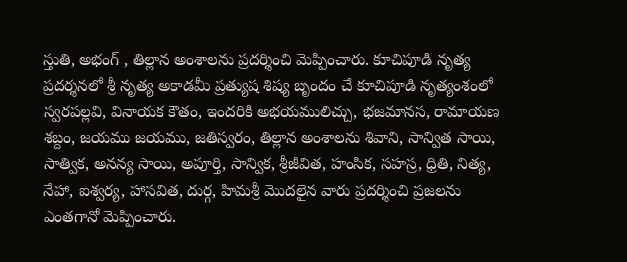స్తుతి, అభంగ్ , తిల్లాన అంశాలను ప్రదర్శించి మెప్పించారు. కూచిపూడి నృత్య ప్రదర్శనలో శ్రీ నృత్య అకాడమీ ప్రత్యుష శిష్య బృందం చే కూచిపూడి నృత్యంశంలో స్వరపల్లవి, వినాయక కౌతం, ఇందరికి అభయములిచ్చు, భజమానస, రామాయణ శబ్దం, జయము జయము, జతిస్వరం, తిల్లాన అంశాలను శివాని, సాన్విత సాయి, సాత్విక, అనన్య సాయి, అపూర్తి, సాన్విక, శ్రీజీవిత, హంసిక, సహస్ర, ధ్రితి, నిత్య, నేహా, ఐశ్వర్య, హాసవిత, దుర్గ, హిమశ్రీ మొదలైన వారు ప్రదర్శించి ప్రజలను ఎంతగానో మెప్పించారు.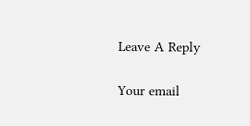Leave A Reply

Your email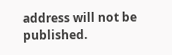address will not be published.